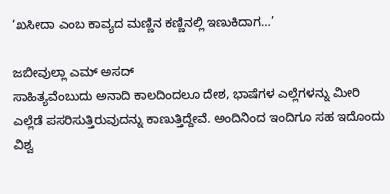‘ಖಸೀದಾ ಎಂಬ ಕಾವ್ಯದ ಮಣ್ಣಿನ ಕಣ್ಣಿನಲ್ಲಿ ಇಣುಕಿದಾಗ…’

ಜಬೀವುಲ್ಲಾ ಎಮ್ ಅಸದ್
ಸಾಹಿತ್ಯವೆಂಬುದು ಅನಾದಿ ಕಾಲದಿಂದಲೂ ದೇಶ, ಭಾಷೆಗಳ ಎಲ್ಲೆಗಳನ್ನು ಮೀರಿ ಎಲ್ಲೆಡೆ ಪಸರಿಸುತ್ತಿರುವುದನ್ನು ಕಾಣುತ್ತಿದ್ದೇವೆ. ಅಂದಿನಿಂದ ಇಂದಿಗೂ ಸಹ ಇದೊಂದು ವಿಶ್ವ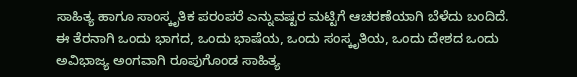ಸಾಹಿತ್ಯ ಹಾಗೂ ಸಾಂಸ್ಕೃತಿಕ ಪರಂಪರೆ ಎನ್ನುವಷ್ಟರ ಮಟ್ಟಿಗೆ ಆಚರಣೆಯಾಗಿ ಬೆಳೆದು ಬಂದಿದೆ. ಈ ತೆರನಾಗಿ ಒಂದು ಭಾಗದ, ಒಂದು ಭಾಷೆಯ, ಒಂದು ಸಂಸ್ಕೃತಿಯ, ಒಂದು ದೇಶದ ಒಂದು ಅವಿಭಾಜ್ಯ ಅಂಗವಾಗಿ ರೂಪುಗೊಂಡ ಸಾಹಿತ್ಯ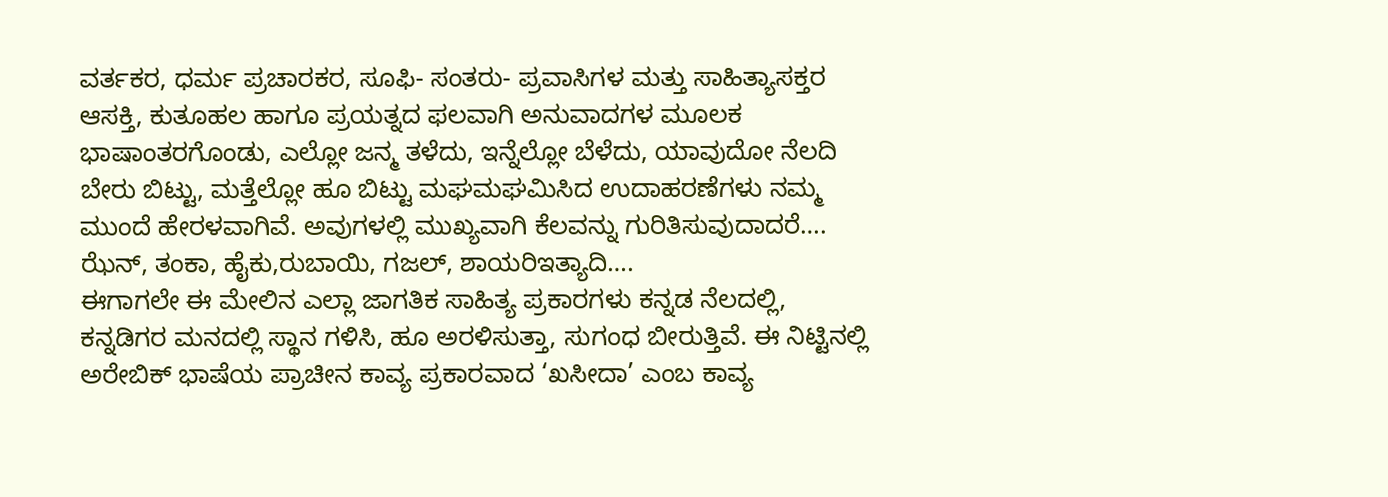ವರ್ತಕರ, ಧರ್ಮ ಪ್ರಚಾರಕರ, ಸೂಫಿ- ಸಂತರು- ಪ್ರವಾಸಿಗಳ ಮತ್ತು ಸಾಹಿತ್ಯಾಸಕ್ತರ ಆಸಕ್ತಿ, ಕುತೂಹಲ ಹಾಗೂ ಪ್ರಯತ್ನದ ಫಲವಾಗಿ ಅನುವಾದಗಳ ಮೂಲಕ ಭಾಷಾಂತರಗೊಂಡು, ಎಲ್ಲೋ ಜನ್ಮ ತಳೆದು, ಇನ್ನೆಲ್ಲೋ ಬೆಳೆದು, ಯಾವುದೋ ನೆಲದಿ ಬೇರು ಬಿಟ್ಟು, ಮತ್ತೆಲ್ಲೋ ಹೂ ಬಿಟ್ಟು ಮಘಮಘಮಿಸಿದ ಉದಾಹರಣೆಗಳು ನಮ್ಮ ಮುಂದೆ ಹೇರಳವಾಗಿವೆ. ಅವುಗಳಲ್ಲಿ ಮುಖ್ಯವಾಗಿ ಕೆಲವನ್ನು ಗುರಿತಿಸುವುದಾದರೆ…. ಝೆನ್, ತಂಕಾ, ಹೈಕು,ರುಬಾಯಿ, ಗಜಲ್, ಶಾಯರಿಇತ್ಯಾದಿ….
ಈಗಾಗಲೇ ಈ ಮೇಲಿನ ಎಲ್ಲಾ ಜಾಗತಿಕ ಸಾಹಿತ್ಯ ಪ್ರಕಾರಗಳು ಕನ್ನಡ ನೆಲದಲ್ಲಿ, ಕನ್ನಡಿಗರ ಮನದಲ್ಲಿ ಸ್ಥಾನ ಗಳಿಸಿ, ಹೂ ಅರಳಿಸುತ್ತಾ, ಸುಗಂಧ ಬೀರುತ್ತಿವೆ. ಈ ನಿಟ್ಟಿನಲ್ಲಿ ಅರೇಬಿಕ್ ಭಾಷೆಯ ಪ್ರಾಚೀನ ಕಾವ್ಯ ಪ್ರಕಾರವಾದ ‘ಖಸೀದಾ’ ಎಂಬ ಕಾವ್ಯ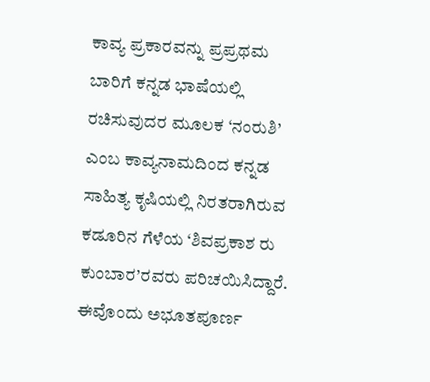ಕಾವ್ಯ ಪ್ರಕಾರವನ್ನು ಪ್ರಪ್ರಥಮ ಬಾರಿಗೆ ಕನ್ನಡ ಭಾಷೆಯಲ್ಲಿ ರಚಿಸುವುದರ ಮೂಲಕ ‘ನಂರುಶಿ’ ಎಂಬ ಕಾವ್ಯನಾಮದಿಂದ ಕನ್ನಡ ಸಾಹಿತ್ಯ ಕೃಷಿಯಲ್ಲಿ ನಿರತರಾಗಿರುವ ಕಡೂರಿನ ಗೆಳೆಯ ‘ಶಿವಪ್ರಕಾಶ ರು ಕುಂಬಾರ’ರವರು ಪರಿಚಯಿಸಿದ್ದಾರೆ. ಈವೊಂದು ಅಭೂತಪೂರ್ಣ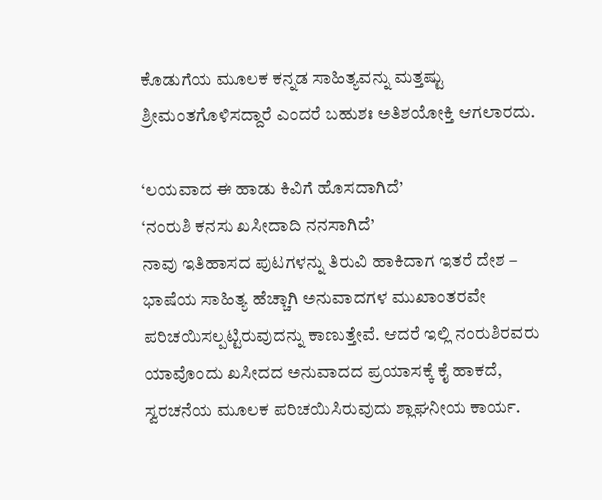ಕೊಡುಗೆಯ ಮೂಲಕ ಕನ್ನಡ ಸಾಹಿತ್ಯವನ್ನು ಮತ್ತಷ್ಟು ಶ್ರೀಮಂತಗೊಳಿಸದ್ದಾರೆ ಎಂದರೆ ಬಹುಶಃ ಅತಿಶಯೋಕ್ತಿ ಆಗಲಾರದು.

‘ಲಯವಾದ ಈ ಹಾಡು ಕಿವಿಗೆ ಹೊಸದಾಗಿದೆ’
‘ನಂರುಶಿ ಕನಸು ಖಸೀದಾದಿ ನನಸಾಗಿದೆ’
ನಾವು ಇತಿಹಾಸದ ಪುಟಗಳನ್ನು ತಿರುವಿ ಹಾಕಿದಾಗ ಇತರೆ ದೇಶ – ಭಾಷೆಯ ಸಾಹಿತ್ಯ ಹೆಚ್ಚಾಗಿ ಅನುವಾದಗಳ ಮುಖಾಂತರವೇ ಪರಿಚಯಿಸಲ್ಪಟ್ಟಿರುವುದನ್ನು ಕಾಣುತ್ತೇವೆ. ಆದರೆ ಇಲ್ಲಿ ನಂರುಶಿರವರು ಯಾವೊಂದು ಖಸೀದದ ಅನುವಾದದ ಪ್ರಯಾಸಕ್ಕೆ ಕೈ ಹಾಕದೆ, ಸ್ವರಚನೆಯ ಮೂಲಕ ಪರಿಚಯಿಸಿರುವುದು ಶ್ಲಾಘನೀಯ ಕಾರ್ಯ.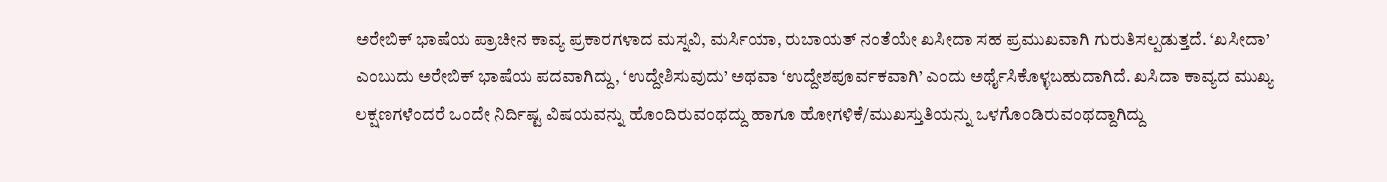ಅರೇಬಿಕ್ ಭಾಷೆಯ ಪ್ರಾಚೀನ ಕಾವ್ಯ ಪ್ರಕಾರಗಳಾದ ಮಸ್ನವಿ, ಮರ್ಸಿಯಾ, ರುಬಾಯತ್ ನಂತೆಯೇ ಖಸೀದಾ ಸಹ ಪ್ರಮುಖವಾಗಿ ಗುರುತಿಸಲ್ಪಡುತ್ತದೆ. ‘ಖಸೀದಾ’ ಎಂಬುದು ಅರೇಬಿಕ್ ಭಾಷೆಯ ಪದವಾಗಿದ್ದು, ‘ಉದ್ದೇಶಿಸುವುದು’ ಅಥವಾ ‘ಉದ್ದೇಶಪೂರ್ವಕವಾಗಿ’ ಎಂದು ಅರ್ಥೈಸಿಕೊಳ್ಳಬಹುದಾಗಿದೆ. ಖಸಿದಾ ಕಾವ್ಯದ ಮುಖ್ಯ ಲಕ್ಷಣಗಳೆಂದರೆ ಒಂದೇ ನಿರ್ದಿಷ್ಟ ವಿಷಯವನ್ನು ಹೊಂದಿರುವಂಥದ್ದು ಹಾಗೂ ಹೋಗಳಿಕೆ/ಮುಖಸ್ತುತಿಯನ್ನು ಒಳಗೊಂಡಿರುವಂಥದ್ದಾಗಿದ್ದು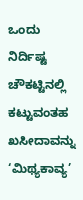ಒಂದು ನಿರ್ದಿಷ್ಟ ಚೌಕಟ್ಟಿನಲ್ಲಿ ಕಟ್ಟುವಂತಹ ಖಸೀದಾವನ್ನು ‘ಮಿಥ್ಯಕಾವ್ಯ’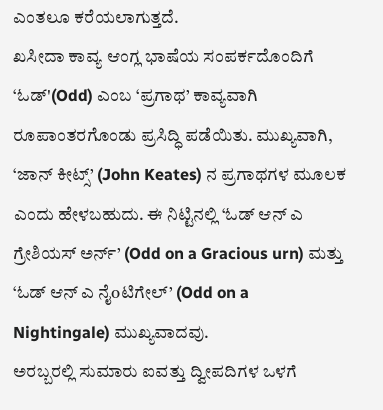ಎಂತಲೂ ಕರೆಯಲಾಗುತ್ತದೆ.
ಖಸೀದಾ ಕಾವ್ಯ ಆಂಗ್ಲ ಭಾಷೆಯ ಸಂಪರ್ಕದೊಂದಿಗೆ ‘ಓಡ್'(Odd) ಎಂಬ ‘ಪ್ರಗಾಥ’ ಕಾವ್ಯವಾಗಿ ರೂಪಾಂತರಗೊಂಡು ಪ್ರಸಿದ್ಧಿ ಪಡೆಯಿತು. ಮುಖ್ಯವಾಗಿ, ‘ಜಾನ್ ಕೀಟ್ಸ್’ (John Keates) ನ ಪ್ರಗಾಥಗಳ ಮೂಲಕ ಎಂದು ಹೇಳಬಹುದು. ಈ ನಿಟ್ಟಿನಲ್ಲಿ ‘ಓಡ್ ಆನ್ ಎ ಗ್ರೇಶಿಯಸ್ ಅರ್ನ್’ (Odd on a Gracious urn) ಮತ್ತು ‘ಓಡ್ ಆನ್ ಎ ನೈoಟಿಗೇಲ್’ (Odd on a Nightingale) ಮುಖ್ಯವಾದವು.
ಅರಬ್ಬರಲ್ಲಿ ಸುಮಾರು ಐವತ್ತು ದ್ವೀಪದಿಗಳ ಒಳಗೆ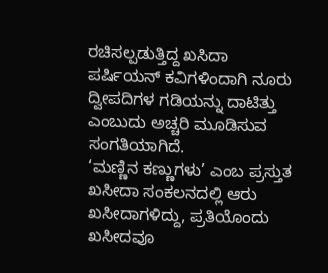ರಚಿಸಲ್ಪಡುತ್ತಿದ್ದ ಖಸಿದಾ ಪರ್ಷಿಯನ್ ಕವಿಗಳಿಂದಾಗಿ ನೂರು ದ್ವೀಪದಿಗಳ ಗಡಿಯನ್ನು ದಾಟಿತ್ತು ಎಂಬುದು ಅಚ್ಚರಿ ಮೂಡಿಸುವ ಸಂಗತಿಯಾಗಿದೆ.
‘ಮಣ್ಣಿನ ಕಣ್ಣುಗಳು’ ಎಂಬ ಪ್ರಸ್ತುತ ಖಸೀದಾ ಸಂಕಲನದಲ್ಲಿ ಆರು ಖಸೀದಾಗಳಿದ್ದು, ಪ್ರತಿಯೊಂದು ಖಸೀದವೂ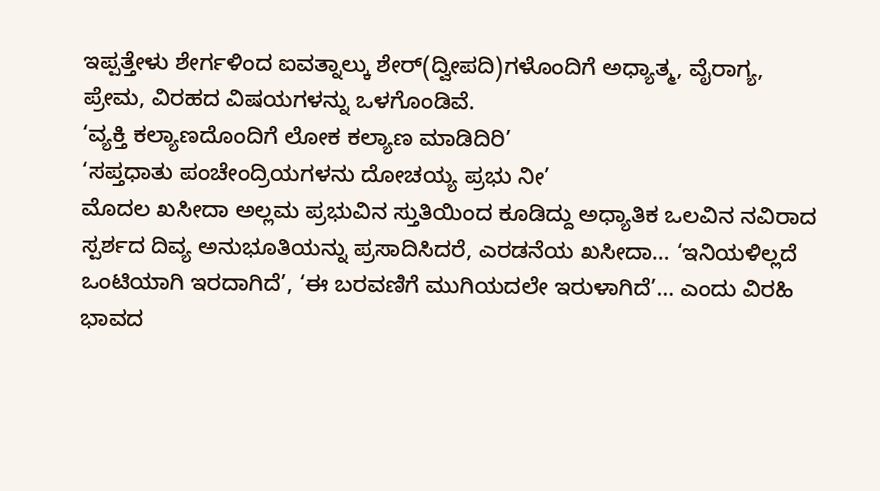ಇಪ್ಪತ್ತೇಳು ಶೇರ್ಗಳಿಂದ ಐವತ್ನಾಲ್ಕು ಶೇರ್(ದ್ವೀಪದಿ)ಗಳೊಂದಿಗೆ ಅಧ್ಯಾತ್ಮ, ವೈರಾಗ್ಯ, ಪ್ರೇಮ, ವಿರಹದ ವಿಷಯಗಳನ್ನು ಒಳಗೊಂಡಿವೆ.
‘ವ್ಯಕ್ತಿ ಕಲ್ಯಾಣದೊಂದಿಗೆ ಲೋಕ ಕಲ್ಯಾಣ ಮಾಡಿದಿರಿ’
‘ಸಪ್ತಧಾತು ಪಂಚೇಂದ್ರಿಯಗಳನು ದೋಚಯ್ಯ ಪ್ರಭು ನೀ’
ಮೊದಲ ಖಸೀದಾ ಅಲ್ಲಮ ಪ್ರಭುವಿನ ಸ್ತುತಿಯಿಂದ ಕೂಡಿದ್ದು ಅಧ್ಯಾತಿಕ ಒಲವಿನ ನವಿರಾದ ಸ್ಪರ್ಶದ ದಿವ್ಯ ಅನುಭೂತಿಯನ್ನು ಪ್ರಸಾದಿಸಿದರೆ, ಎರಡನೆಯ ಖಸೀದಾ… ‘ಇನಿಯಳಿಲ್ಲದೆ ಒಂಟಿಯಾಗಿ ಇರದಾಗಿದೆ’, ‘ಈ ಬರವಣಿಗೆ ಮುಗಿಯದಲೇ ಇರುಳಾಗಿದೆ’… ಎಂದು ವಿರಹಿ ಭಾವದ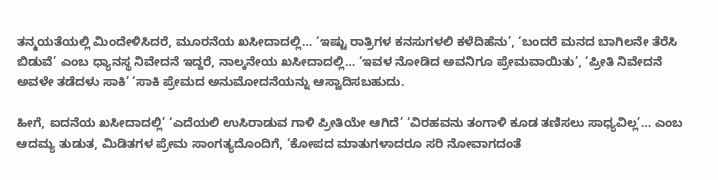ತನ್ಮಯತೆಯಲ್ಲಿ ಮಿಂದೇಳಿಸಿದರೆ, ಮೂರನೆಯ ಖಸೀದಾದಲ್ಲಿ… ‘ಇಷ್ಟು ರಾತ್ರಿಗಳ ಕನಸುಗಳಲಿ ಕಳೆದಿಹೆನು’, ‘ಬಂದರೆ ಮನದ ಬಾಗಿಲನೇ ತೆರೆಸಿ ಬಿಡುವೆ’ ಎಂಬ ಧ್ಯಾನಸ್ಥ ನಿವೇದನೆ ಇದ್ದರೆ, ನಾಲ್ಕನೇಯ ಖಸೀದಾದಲ್ಲಿ… ‘ಇವಳ ನೋಡಿದ ಅವನಿಗೂ ಪ್ರೇಮವಾಯಿತು’, ‘ಪ್ರೀತಿ ನಿವೇದನೆ ಅವಳೇ ತಡೆದಳು ಸಾಕಿ’ ‘ಸಾಕಿ ಪ್ರೇಮದ ಅನುಮೋದನೆಯನ್ನು ಆಸ್ವಾದಿಸಬಹುದು.

ಹೀಗೆ, ಐದನೆಯ ಖಸೀದಾದಲ್ಲಿ’ ‘ಎದೆಯಲಿ ಉಸಿರಾಡುವ ಗಾಳಿ ಪ್ರೀತಿಯೇ ಆಗಿದೆ’ ‘ವಿರಹವನು ತಂಗಾಳಿ ಕೂಡ ತಣಿಸಲು ಸಾಧ್ಯವಿಲ್ಲ’… ಎಂಬ ಆದಮ್ಯ ತುಡುತ, ಮಿಡಿತಗಳ ಪ್ರೇಮ ಸಾಂಗತ್ಯದೊಂದಿಗೆ, ‘ಕೋಪದ ಮಾತುಗಳಾದರೂ ಸರಿ ನೋವಾಗದಂತೆ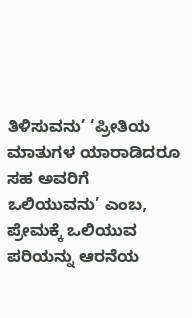ತಿಳಿಸುವನು’ ‘ಪ್ರೀತಿಯ ಮಾತುಗಳ ಯಾರಾಡಿದರೂ ಸಹ ಅವರಿಗೆ ಒಲಿಯುವನು’ ಎಂಬ, ಪ್ರೇಮಕ್ಕೆ ಒಲಿಯುವ ಪರಿಯನ್ನು ಆರನೆಯ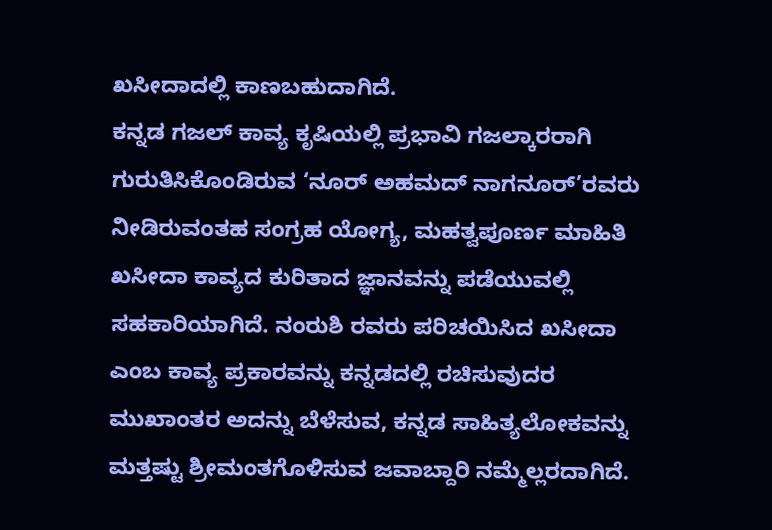ಖಸೀದಾದಲ್ಲಿ ಕಾಣಬಹುದಾಗಿದೆ.
ಕನ್ನಡ ಗಜಲ್ ಕಾವ್ಯ ಕೃಷಿಯಲ್ಲಿ ಪ್ರಭಾವಿ ಗಜಲ್ಕಾರರಾಗಿ ಗುರುತಿಸಿಕೊಂಡಿರುವ ‘ನೂರ್ ಅಹಮದ್ ನಾಗನೂರ್’ರವರು ನೀಡಿರುವಂತಹ ಸಂಗ್ರಹ ಯೋಗ್ಯ, ಮಹತ್ವಪೂರ್ಣ ಮಾಹಿತಿ ಖಸೀದಾ ಕಾವ್ಯದ ಕುರಿತಾದ ಜ್ಞಾನವನ್ನು ಪಡೆಯುವಲ್ಲಿ ಸಹಕಾರಿಯಾಗಿದೆ. ನಂರುಶಿ ರವರು ಪರಿಚಯಿಸಿದ ಖಸೀದಾ ಎಂಬ ಕಾವ್ಯ ಪ್ರಕಾರವನ್ನು ಕನ್ನಡದಲ್ಲಿ ರಚಿಸುವುದರ ಮುಖಾಂತರ ಅದನ್ನು ಬೆಳೆಸುವ, ಕನ್ನಡ ಸಾಹಿತ್ಯಲೋಕವನ್ನು ಮತ್ತಷ್ಟು ಶ್ರೀಮಂತಗೊಳಿಸುವ ಜವಾಬ್ದಾರಿ ನಮ್ಮೆಲ್ಲರದಾಗಿದೆ.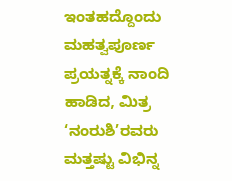ಇಂತಹದ್ದೊಂದು ಮಹತ್ವಪೂರ್ಣ ಪ್ರಯತ್ನಕ್ಕೆ ನಾಂದಿ ಹಾಡಿದ, ಮಿತ್ರ ‘ನಂರುಶಿ’ರವರು ಮತ್ತಷ್ಟು ವಿಭಿನ್ನ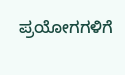ಪ್ರಯೋಗಗಳಿಗೆ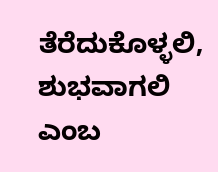ತೆರೆದುಕೊಳ್ಳಲಿ, ಶುಭವಾಗಲಿ ಎಂಬ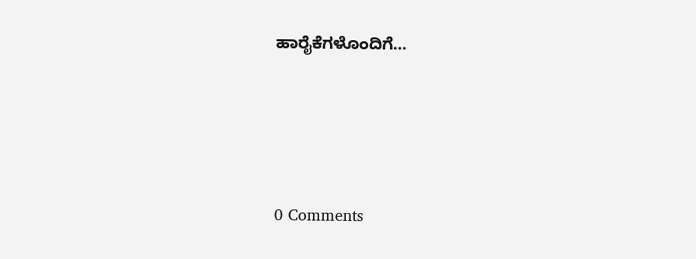ಹಾರೈಕೆಗಳೊಂದಿಗೆ…






0 Comments